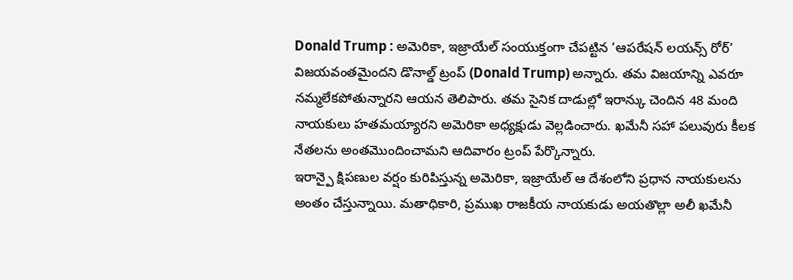Donald Trump : అమెరికా, ఇజ్రాయేల్ సంయుక్తంగా చేపట్టిన ‘ఆపరేషన్ లయన్స్ రోర్’ విజయవంతమైందని డొనాల్డ్ ట్రంప్ (Donald Trump) అన్నారు. తమ విజయాన్ని ఎవరూ నమ్మలేకపోతున్నారని ఆయన తెలిపారు. తమ సైనిక దాడుల్లో ఇరాన్కు చెందిన 48 మంది నాయకులు హతమయ్యారని అమెరికా అధ్యక్షుడు వెల్లడించారు. ఖమేనీ సహా పలువురు కీలక నేతలను అంతమొందించామని ఆదివారం ట్రంప్ పేర్కొన్నారు.
ఇరాన్పై క్షిపణుల వర్షం కురిపిస్తున్న అమెరికా, ఇజ్రాయేల్ ఆ దేశంలోని ప్రధాన నాయకులను అంతం చేస్తున్నాయి. మతాధికారి, ప్రముఖ రాజకీయ నాయకుడు అయతొల్లా అలీ ఖమేనీ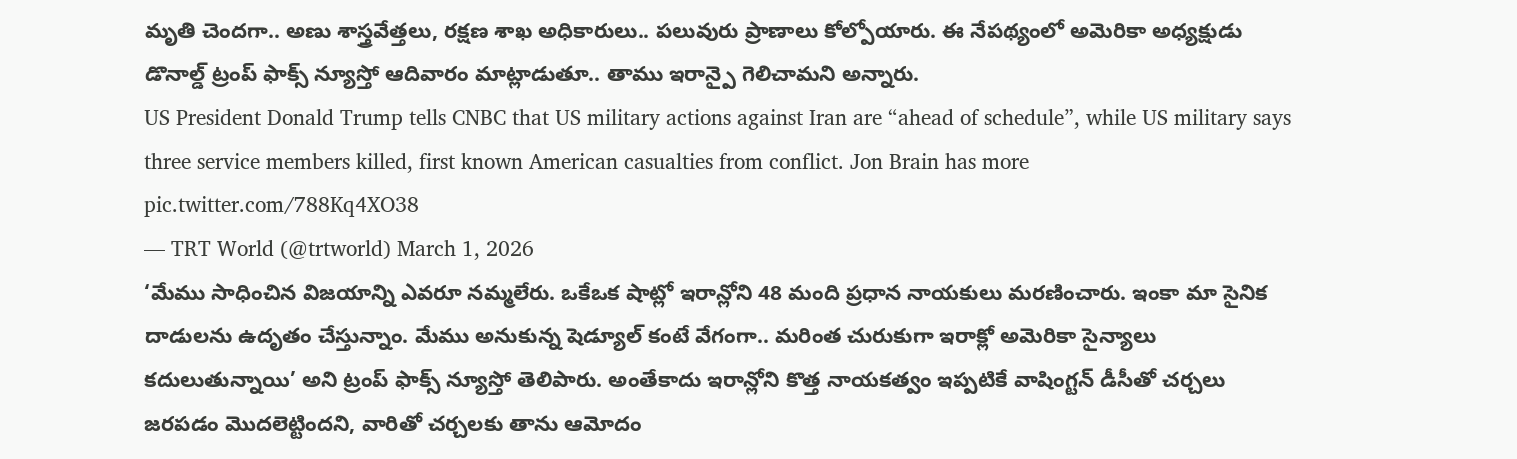మృతి చెందగా.. అణు శాస్త్రవేత్తలు, రక్షణ శాఖ అధికారులు.. పలువురు ప్రాణాలు కోల్పోయారు. ఈ నేపథ్యంలో అమెరికా అధ్యక్షుడు డొనాల్డ్ ట్రంప్ ఫాక్స్ న్యూస్తో ఆదివారం మాట్లాడుతూ.. తాము ఇరాన్పై గెలిచామని అన్నారు.
US President Donald Trump tells CNBC that US military actions against Iran are “ahead of schedule”, while US military says three service members killed, first known American casualties from conflict. Jon Brain has more pic.twitter.com/788Kq4XO38
— TRT World (@trtworld) March 1, 2026
‘మేము సాధించిన విజయాన్ని ఎవరూ నమ్మలేరు. ఒకేఒక షాట్లో ఇరాన్లోని 48 మంది ప్రధాన నాయకులు మరణించారు. ఇంకా మా సైనిక దాడులను ఉదృతం చేస్తున్నాం. మేము అనుకున్న షెడ్యూల్ కంటే వేగంగా.. మరింత చురుకుగా ఇరాక్లో అమెరికా సైన్యాలు కదులుతున్నాయి’ అని ట్రంప్ ఫాక్స్ న్యూస్తో తెలిపారు. అంతేకాదు ఇరాన్లోని కొత్త నాయకత్వం ఇప్పటికే వాషింగ్టన్ డీసీతో చర్చలు జరపడం మొదలెట్టిందని, వారితో చర్చలకు తాను ఆమోదం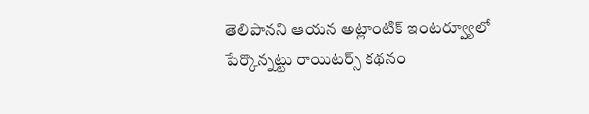తెలిపానని ఆయన అట్లాంటిక్ ఇంటర్వ్యూలో పేర్కొన్నట్టు రాయిటర్స్ కథనం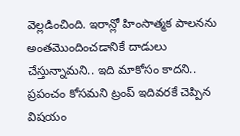వెల్లడించింది. ఇరాన్లో హింసాత్మక పాలనను అంతమొందించడానికే దాడులు చేస్తున్నామని.. ఇది మాకోసం కాదని.. ప్రపంచం కోసమని ట్రంప్ ఇదివరకే చెప్పిన విషయం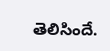తెలిసిందే.